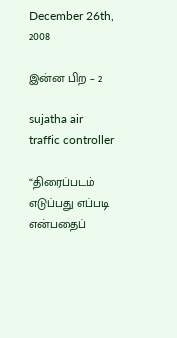December 26th, 2008

இன்ன பிற – 2

sujatha air traffic controller

“திரைப்படம் எடுப்பது எப்படி என்பதைப்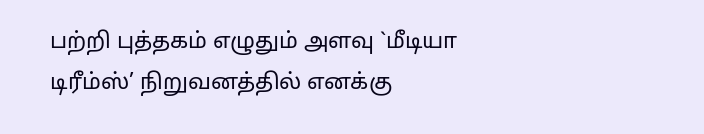பற்றி புத்தகம் எழுதும் அளவு `மீடியா டிரீம்ஸ்’ நிறுவனத்தில் எனக்கு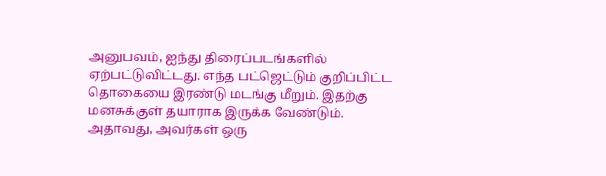அனுபவம், ஐந்து திரைப்படங்களில் ஏற்பட்டுவிட்டது. எந்த பட்ஜெட்டும் குறிப்பிட்ட தொகையை இரண்டு மடங்கு மீறும். இதற்கு மனசுக்குள் தயாராக இருக்க வேண்டும். அதாவது, அவர்கள் ஒரு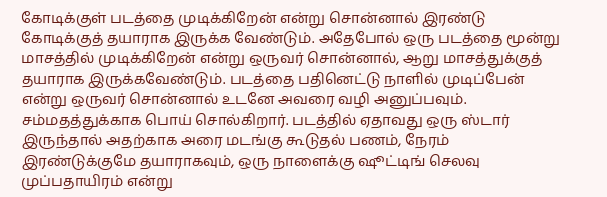கோடிக்குள் படத்தை முடிக்கிறேன் என்று சொன்னால் இரண்டு கோடிக்குத் தயாராக இருக்க வேண்டும். அதேபோல் ஒரு படத்தை மூன்று மாசத்தில் முடிக்கிறேன் என்று ஒருவர் சொன்னால், ஆறு மாசத்துக்குத் தயாராக இருக்கவேண்டும். படத்தை பதினெட்டு நாளில் முடிப்பேன் என்று ஒருவர் சொன்னால் உடனே அவரை வழி அனுப்பவும். சம்மதத்துக்காக பொய் சொல்கிறார். படத்தில் ஏதாவது ஒரு ஸ்டார் இருந்தால் அதற்காக அரை மடங்கு கூடுதல் பணம், நேரம் இரண்டுக்குமே தயாராகவும், ஒரு நாளைக்கு ஷூட்டிங் செலவு முப்பதாயிரம் என்று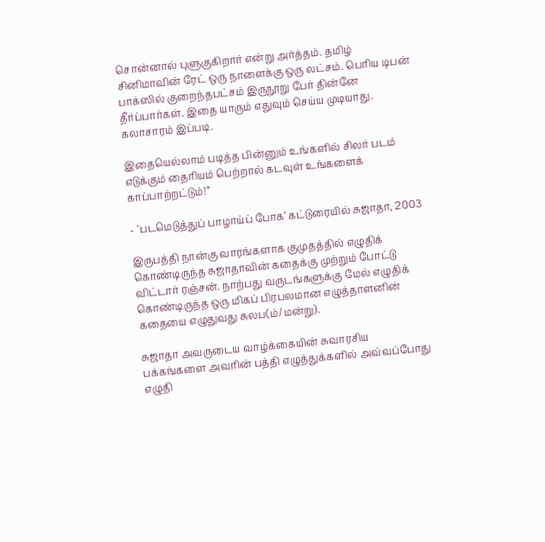சொன்னால் புளுகுகிறார் என்று அர்த்தம். தமிழ் சினிமாவின் ரேட் ஒரு நாளைக்கு ஒரு லட்சம். பெரிய டிபன் பாக்ஸில் குறைந்தபட்சம் இருநூறு பேர் தின்னே தீர்ப்பார்கள். இதை யாரும் எதுவும் செய்ய முடியாது. கலாசாரம் இப்படி.

இதையெல்லாம் படித்த பின்னும் உங்களில் சிலர் படம் எடுக்கும் தைரியம் பெற்றால் கடவுள் உங்களைக் காப்பாற்றட்டும்!”

- `படமெடுத்துப் பாழாய்ப் போக’ கட்டுரையில் சுஜாதா, 2003

இருபத்தி நான்கு வாரங்களாக குமுதத்தில் எழுதிக் கொண்டிருந்த சுஜாதாவின் கதைக்கு முற்றும் போட்டு விட்டார் ரஞ்சன். நாற்பது வருடங்களுக்கு மேல் எழுதிக் கொண்டிருந்த ஒரு மிகப் பிரபலமான எழுத்தாளனின் கதையை எழுதுவது சுலப(ம்/மன்று).

சுஜாதா அவருடைய வாழ்க்கையின் சுவாரசிய பக்கங்களை அவரின் பத்தி எழுத்துக்களில் அவ்வப்போது எழுதி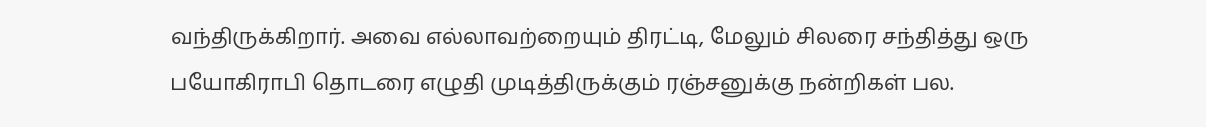வந்திருக்கிறார். அவை எல்லாவற்றையும் திரட்டி, மேலும் சிலரை சந்தித்து ஒரு பயோகிராபி தொடரை எழுதி முடித்திருக்கும் ரஞ்சனுக்கு நன்றிகள் பல.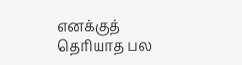எனக்குத் தெரியாத பல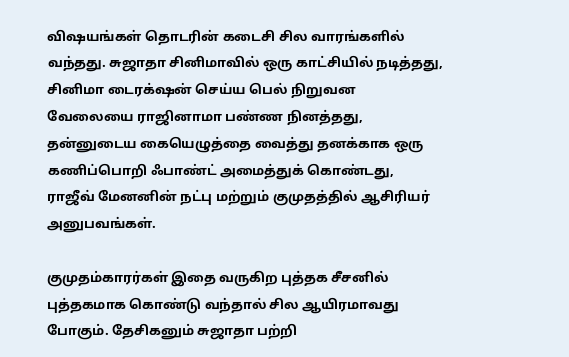விஷயங்கள் தொடரின் கடைசி சில வாரங்களில் வந்தது. சுஜாதா சினிமாவில் ஒரு காட்சியில் நடித்தது, சினிமா டைரக்‌ஷன் செய்ய பெல் நிறுவன வேலையை ராஜினாமா பண்ண நினத்தது, தன்னுடைய கையெழுத்தை வைத்து தனக்காக ஒரு கணிப்பொறி ஃபாண்ட் அமைத்துக் கொண்டது, ராஜீவ் மேனனின் நட்பு மற்றும் குமுதத்தில் ஆசிரியர் அனுபவங்கள்.

குமுதம்காரர்கள் இதை வருகிற புத்தக சீசனில் புத்தகமாக கொண்டு வந்தால் சில ஆயிரமாவது போகும். தேசிகனும் சுஜாதா பற்றி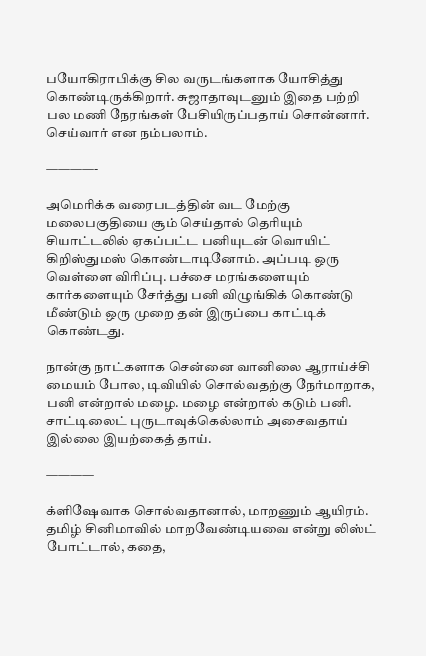பயோகிராபிக்கு சில வருடங்களாக யோசித்து கொண்டிருக்கிறார். சுஜாதாவுடனும் இதை பற்றி பல மணி நேரங்கள் பேசியிருப்பதாய் சொன்னார். செய்வார் என நம்பலாம்.

————-

அமெரிக்க வரைபடத்தின் வட மேற்கு மலைபகுதியை சூம் செய்தால் தெரியும் சியாட்டலில் ஏகப்பட்ட பனியுடன் வொயிட் கிறிஸ்துமஸ் கொண்டாடினோம். அப்படி ஒரு வெள்ளை விரிப்பு. பச்சை மரங்களையும் கார்களையும் சேர்த்து பனி விழுங்கிக் கொண்டு மீண்டும் ஒரு முறை தன் இருப்பை காட்டிக் கொண்டது.

நான்கு நாட்களாக சென்னை வானிலை ஆராய்ச்சி மையம் போல, டிவியில் சொல்வதற்கு நேர்மாறாக, பனி என்றால் மழை. மழை என்றால் கடும் பனி. சாட்டிலைட் புருடாவுக்கெல்லாம் அசைவதாய் இல்லை இயற்கைத் தாய்.

————

க்ளிஷேவாக சொல்வதானால், மாறணும் ஆயிரம். தமிழ் சினிமாவில் மாறவேண்டியவை என்று லிஸ்ட் போட்டால், கதை,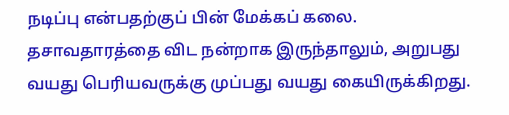நடிப்பு என்பதற்குப் பின் மேக்கப் கலை. தசாவதாரத்தை விட நன்றாக இருந்தாலும், அறுபது வயது பெரியவருக்கு முப்பது வயது கையிருக்கிறது.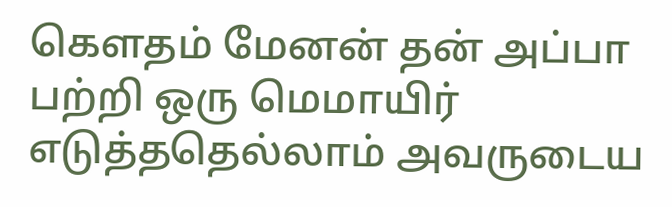கெளதம் மேனன் தன் அப்பா பற்றி ஒரு மெமாயிர் எடுத்ததெல்லாம் அவருடைய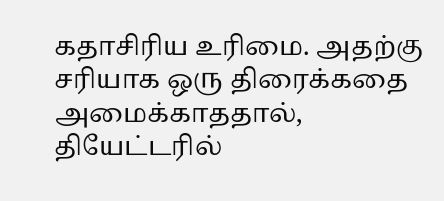கதாசிரிய உரிமை. அதற்கு சரியாக ஒரு திரைக்கதை அமைக்காததால், தியேட்டரில்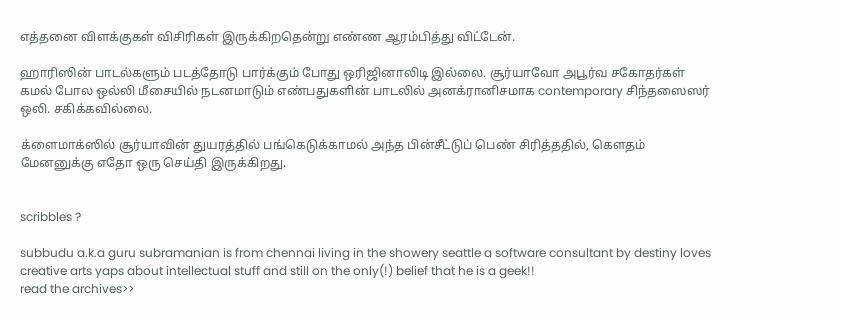எத்தனை விளக்குகள் விசிரிகள் இருக்கிறதென்று எண்ண ஆரம்பித்து விட்டேன்.

ஹாரிஸின் பாடல்களும் படத்தோடு பார்க்கும் போது ஒரிஜினாலிடி இல்லை. சூர்யாவோ அபூர்வ சகோதர்கள் கமல் போல ஒல்லி மீசையில் நடனமாடும் எண்பதுகளின் பாடலில் அனக்ரானிசமாக contemporary சிந்தஸைஸர் ஒலி. சகிக்கவில்லை.

க்ளைமாக்ஸில் சூர்யாவின் துயரத்தில் பங்கெடுக்காமல் அந்த பின்சீட்டுப் பெண் சிரித்ததில், கெளதம் மேனனுக்கு எதோ ஒரு செய்தி இருக்கிறது.


scribbles ?

subbudu a.k.a guru subramanian is from chennai living in the showery seattle a software consultant by destiny loves creative arts yaps about intellectual stuff and still on the only(!) belief that he is a geek!!
read the archives>>